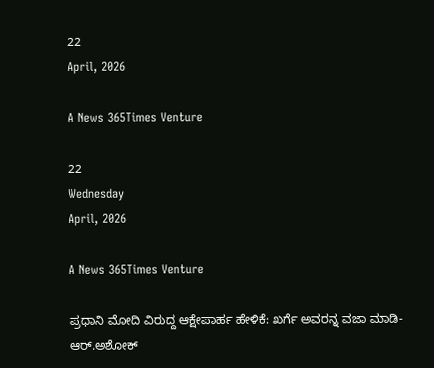22
April, 2026

A News 365Times Venture

22
Wednesday
April, 2026

A News 365Times Venture

ಪ್ರಧಾನಿ ಮೋದಿ ವಿರುದ್ದ ಆಕ್ಷೇಪಾರ್ಹ ಹೇಳಿಕೆ: ಖರ್ಗೆ ಅವರನ್ನ ವಜಾ ಮಾಡಿ-ಆರ್.ಅಶೋಕ್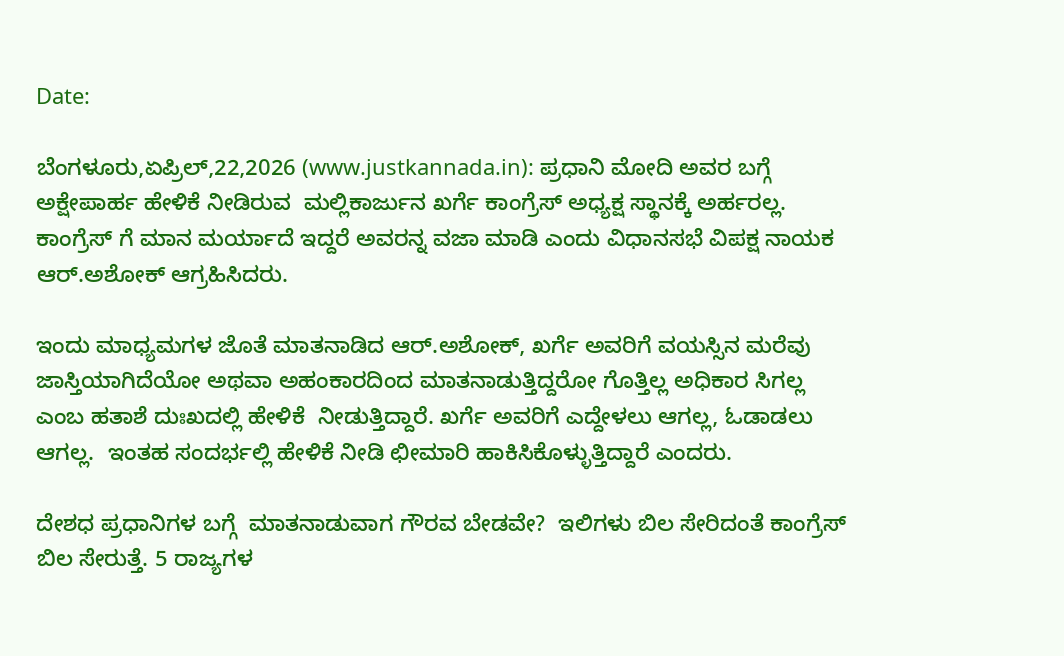Date:

ಬೆಂಗಳೂರು,ಏಪ್ರಿಲ್,22,2026 (www.justkannada.in): ಪ್ರಧಾನಿ ಮೋದಿ ಅವರ ಬಗ್ಗೆ ಅಕ್ಷೇಪಾರ್ಹ ಹೇಳಿಕೆ ನೀಡಿರುವ  ಮಲ್ಲಿಕಾರ್ಜುನ ಖರ್ಗೆ ಕಾಂಗ್ರೆಸ್ ಅಧ್ಯಕ್ಷ ಸ್ಥಾನಕ್ಕೆ ಅರ್ಹರಲ್ಲ. ಕಾಂಗ್ರೆಸ್ ಗೆ ಮಾನ ಮರ್ಯಾದೆ ಇದ್ದರೆ ಅವರನ್ನ ವಜಾ ಮಾಡಿ ಎಂದು ವಿಧಾನಸಭೆ ವಿಪಕ್ಷ ನಾಯಕ ಆರ್.ಅಶೋಕ್ ಆಗ್ರಹಿಸಿದರು.

ಇಂದು ಮಾಧ್ಯಮಗಳ ಜೊತೆ ಮಾತನಾಡಿದ ಆರ್.ಅಶೋಕ್, ಖರ್ಗೆ ಅವರಿಗೆ ವಯಸ್ಸಿನ ಮರೆವು ಜಾಸ್ತಿಯಾಗಿದೆಯೋ ಅಥವಾ ಅಹಂಕಾರದಿಂದ ಮಾತನಾಡುತ್ತಿದ್ದರೋ ಗೊತ್ತಿಲ್ಲ ಅಧಿಕಾರ ಸಿಗಲ್ಲ ಎಂಬ ಹತಾಶೆ ದುಃಖದಲ್ಲಿ ಹೇಳಿಕೆ  ನೀಡುತ್ತಿದ್ದಾರೆ. ಖರ್ಗೆ ಅವರಿಗೆ ಎದ್ದೇಳಲು ಆಗಲ್ಲ, ಓಡಾಡಲು ಆಗಲ್ಲ.  ಇಂತಹ ಸಂದರ್ಭಲ್ಲಿ ಹೇಳಿಕೆ ನೀಡಿ ಛೀಮಾರಿ ಹಾಕಿಸಿಕೊಳ್ಳುತ್ತಿದ್ದಾರೆ ಎಂದರು.

ದೇಶಧ ಪ್ರಧಾನಿಗಳ ಬಗ್ಗೆ  ಮಾತನಾಡುವಾಗ ಗೌರವ ಬೇಡವೇ?  ಇಲಿಗಳು ಬಿಲ ಸೇರಿದಂತೆ ಕಾಂಗ್ರೆಸ್ ಬಿಲ ಸೇರುತ್ತೆ. 5 ರಾಜ್ಯಗಳ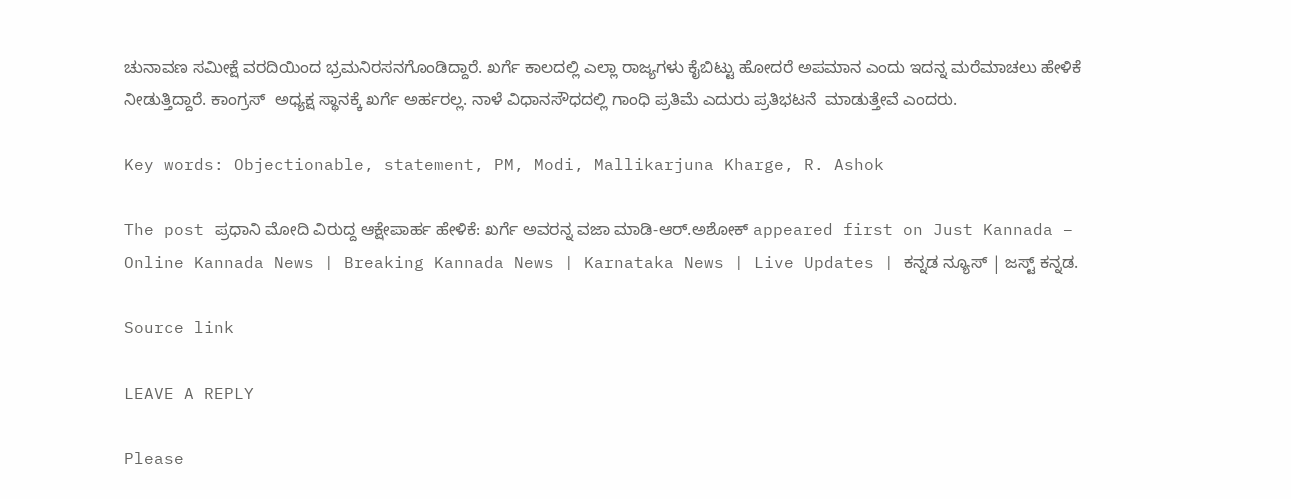ಚುನಾವಣ ಸಮೀಕ್ಷೆ ವರದಿಯಿಂದ ಭ್ರಮನಿರಸನಗೊಂಡಿದ್ದಾರೆ. ಖರ್ಗೆ ಕಾಲದಲ್ಲಿ ಎಲ್ಲಾ ರಾಜ್ಯಗಳು ಕೈಬಿಟ್ಟು ಹೋದರೆ ಅಪಮಾನ ಎಂದು ಇದನ್ನ ಮರೆಮಾಚಲು ಹೇಳಿಕೆ ನೀಡುತ್ತಿದ್ದಾರೆ. ಕಾಂಗ್ರಸ್  ಅಧ್ಯಕ್ಷ ಸ್ಥಾನಕ್ಕೆ ಖರ್ಗೆ ಅರ್ಹರಲ್ಲ. ನಾಳೆ ವಿಧಾನಸೌಧದಲ್ಲಿ ಗಾಂಧಿ ಪ್ರತಿಮೆ ಎದುರು ಪ್ರತಿಭಟನೆ  ಮಾಡುತ್ತೇವೆ ಎಂದರು.

Key words: Objectionable, statement, PM, Modi, Mallikarjuna Kharge, R. Ashok

The post ಪ್ರಧಾನಿ ಮೋದಿ ವಿರುದ್ದ ಆಕ್ಷೇಪಾರ್ಹ ಹೇಳಿಕೆ: ಖರ್ಗೆ ಅವರನ್ನ ವಜಾ ಮಾಡಿ-ಆರ್.ಅಶೋಕ್ appeared first on Just Kannada – Online Kannada News | Breaking Kannada News | Karnataka News | Live Updates | ಕನ್ನಡ ನ್ಯೂಸ್ | ಜಸ್ಟ್ ಕನ್ನಡ.

Source link

LEAVE A REPLY

Please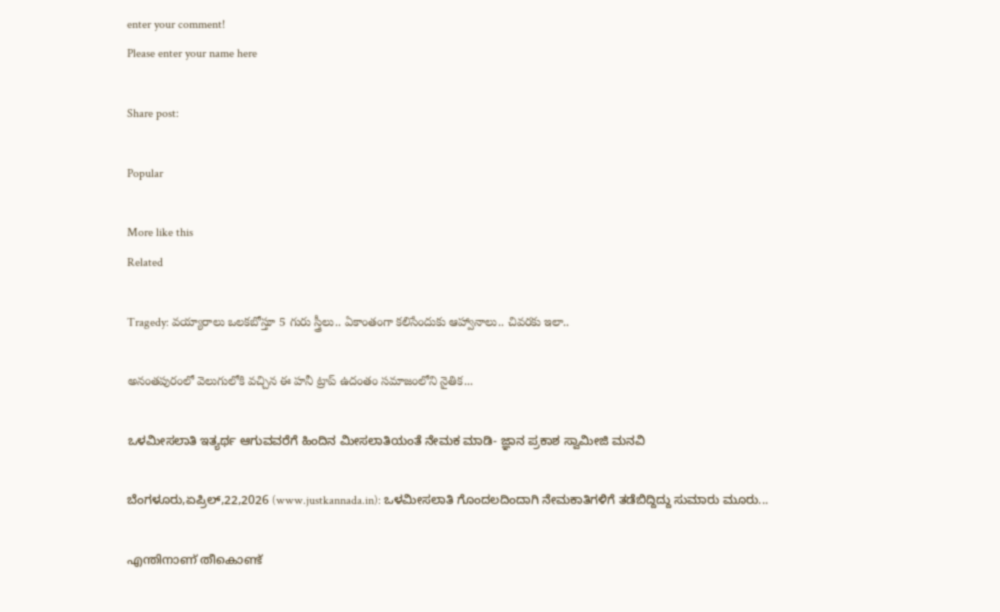enter your comment!
Please enter your name here

Share post:

Popular

More like this
Related

Tragedy: వయ్యారాలు ఒలకబోస్తూ 5 గురు స్త్రీలు.. ఏకాంతంగా కలిసేందుకు ఆహ్వానాలు.. చివరకు ఇలా..

అనంతపురంలో వెలుగులోకి వచ్చిన ఈ హనీ ట్రాప్ ఉదంతం సమాజంలోని నైతిక...

ಒಳಮೀಸಲಾತಿ ಇತ್ಯರ್ಥ ಆಗುವವರೆಗೆ ಹಿಂದಿನ ಮೀಸಲಾತಿಯಂತೆ ನೇಮಕ ಮಾಡಿ- ಜ್ಞಾನ ಪ್ರಕಾಶ ಸ್ವಾಮೀಜಿ ಮನವಿ

ಬೆಂಗಳೂರು,ಏಪ್ರಿಲ್,22,2026 (www.justkannada.in): ಒಳಮೀಸಲಾತಿ ಗೊಂದಲದಿಂದಾಗಿ ನೇಮಕಾತಿಗಳಿಗೆ ತಡೆಬಿದ್ದಿದ್ದು ಸುಮಾರು ಮೂರು...

എന്തിനാണ് തീകൊണ്ട്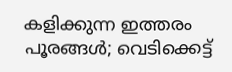കളിക്കുന്ന ഇത്തരം പൂരങ്ങള്‍; വെടിക്കെട്ട്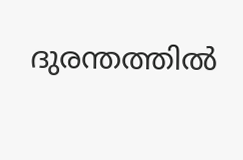ദുരന്തത്തില്‍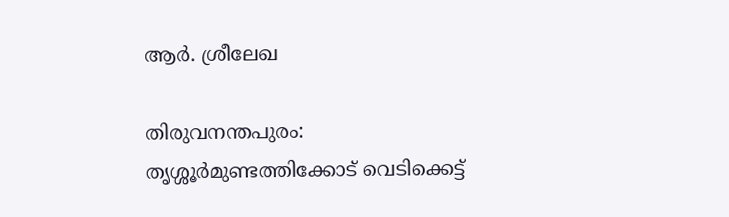ആര്‍. ശ്രീലേഖ

തിരുവനന്തപുരം: തൃശ്ശൂര്‍മുണ്ടത്തിക്കോട് വെടിക്കെട്ട്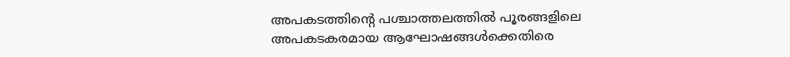അപകടത്തിന്റെ പശ്ചാത്തലത്തില്‍ പൂരങ്ങളിലെ അപകടകരമായ ആഘോഷങ്ങള്‍ക്കെതിരെ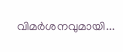വിമര്‍ശനവുമായി...